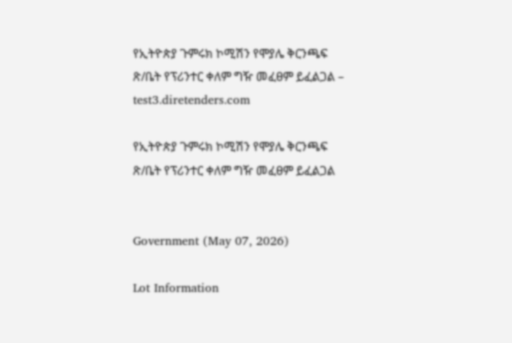የኢትዮጵያ ጉምሩክ ኮሚሽን የሞያሌ ቅርንጫፍ ጽ/ቤት የፕሪንተር ቀለም ግዥ መፈፀም ይፈልጋል – test3.diretenders.com

የኢትዮጵያ ጉምሩክ ኮሚሽን የሞያሌ ቅርንጫፍ ጽ/ቤት የፕሪንተር ቀለም ግዥ መፈፀም ይፈልጋል


Government (May 07, 2026)

Lot Information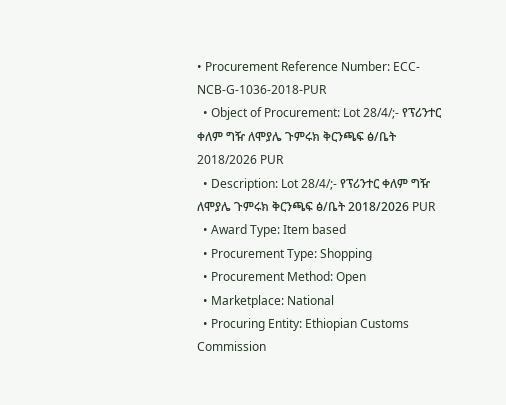• Procurement Reference Number: ECC-NCB-G-1036-2018-PUR
  • Object of Procurement: Lot 28/4/;- የፕሪንተር ቀለም ግዥ ለሞያሌ ጉምሩክ ቅርንጫፍ ፅ/ቤት 2018/2026 PUR
  • Description: Lot 28/4/;- የፕሪንተር ቀለም ግዥ ለሞያሌ ጉምሩክ ቅርንጫፍ ፅ/ቤት 2018/2026 PUR
  • Award Type: Item based
  • Procurement Type: Shopping
  • Procurement Method: Open
  • Marketplace: National
  • Procuring Entity: Ethiopian Customs Commission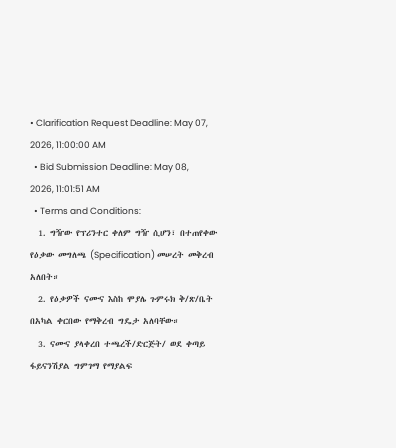• Clarification Request Deadline: May 07, 2026, 11:00:00 AM
  • Bid Submission Deadline: May 08, 2026, 11:01:51 AM
  • Terms and Conditions:
  1. ግዥው የፕሪንተር ቀለም ግዥ ሲሆን፣ በተጠየቀው የዕቃው መግለጫ (Specification) መሠረት መቅረብ አለበት።
  2. የዕቃዎች ናሙና እስከ ሞያሌ ጉምሩክ ቅ/ጽ/ቤት በአካል ቀርበው የማቅረብ ግዴታ አለባቸው።
  3. ናሙና ያላቀረበ ተጫረች/ድርጅት/ ወደ ቀጣይ ፋይናንሽያል ግምገማ የማያልፍ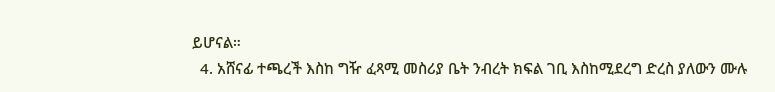ይሆናል።
  4. አሸናፊ ተጫረች እስከ ግዥ ፈጻሚ መስሪያ ቤት ንብረት ክፍል ገቢ እስከሚደረግ ድረስ ያለውን ሙሉ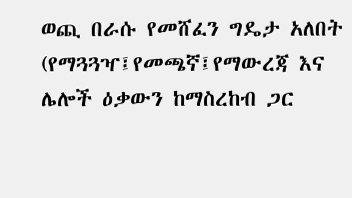ወጪ በራሱ የመሸፈን ግዴታ አለበት (የማጓጓዣ፤የመጫኛ፤የማውረጃ እና ሌሎች ዕቃውን ከማስረከብ ጋር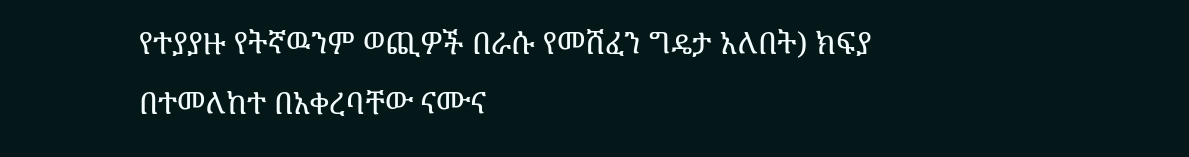የተያያዙ የትኛዉንም ወጪዎች በራሱ የመሸፈን ግዴታ አለበት) ክፍያ በተመለከተ በአቀረባቸው ናሙና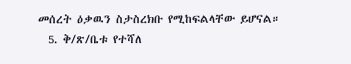መሰረት ዕቃዉን ስታስረክቡ የሚከፍልላቸው ይሆናል።
  5. ቅ/ጽ/ቤቱ የተሻለ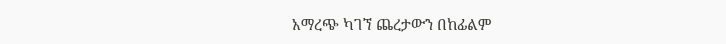አማረጭ ካገኘ ጨረታውን በከፊልም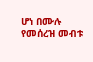ሆነ በሙሉ የመሰረዝ መብቱ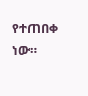የተጠበቀ ነው።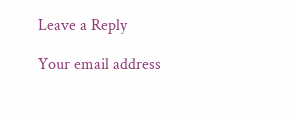Leave a Reply

Your email address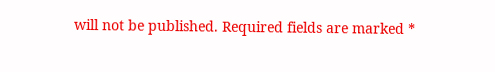will not be published. Required fields are marked *